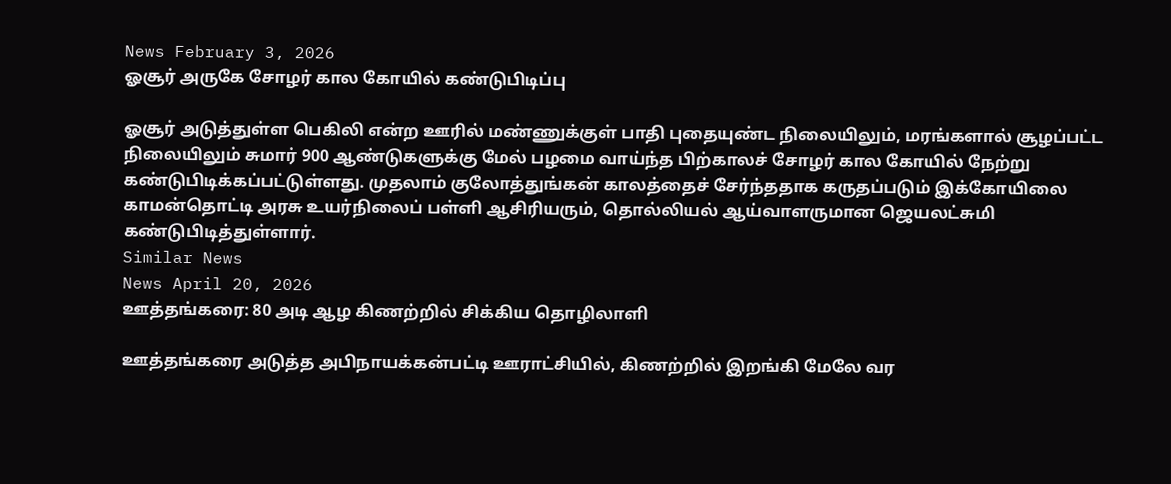News February 3, 2026
ஓசூர் அருகே சோழர் கால கோயில் கண்டுபிடிப்பு

ஓசூர் அடுத்துள்ள பெகிலி என்ற ஊரில் மண்ணுக்குள் பாதி புதையுண்ட நிலையிலும், மரங்களால் சூழப்பட்ட நிலையிலும் சுமார் 900 ஆண்டுகளுக்கு மேல் பழமை வாய்ந்த பிற்காலச் சோழர் கால கோயில் நேற்று கண்டுபிடிக்கப்பட்டுள்ளது. முதலாம் குலோத்துங்கன் காலத்தைச் சேர்ந்ததாக கருதப்படும் இக்கோயிலை காமன்தொட்டி அரசு உயர்நிலைப் பள்ளி ஆசிரியரும், தொல்லியல் ஆய்வாளருமான ஜெயலட்சுமி கண்டுபிடித்துள்ளார்.
Similar News
News April 20, 2026
ஊத்தங்கரை: 80 அடி ஆழ கிணற்றில் சிக்கிய தொழிலாளி

ஊத்தங்கரை அடுத்த அபிநாயக்கன்பட்டி ஊராட்சியில், கிணற்றில் இறங்கி மேலே வர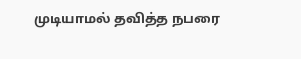முடியாமல் தவித்த நபரை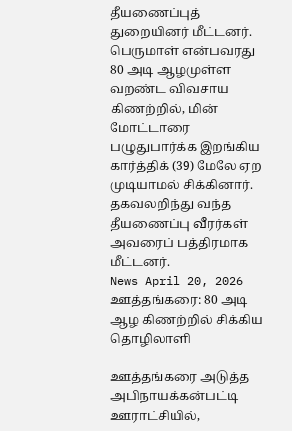தீயணைப்புத் துறையினர் மீட்டனர். பெருமாள் என்பவரது 80 அடி ஆழமுள்ள வறண்ட விவசாய கிணற்றில், மின் மோட்டாரை பழுதுபார்க்க இறங்கிய கார்த்திக் (39) மேலே ஏற முடியாமல் சிக்கினார். தகவலறிந்து வந்த தீயணைப்பு வீரர்கள் அவரைப் பத்திரமாக மீட்டனர்.
News April 20, 2026
ஊத்தங்கரை: 80 அடி ஆழ கிணற்றில் சிக்கிய தொழிலாளி

ஊத்தங்கரை அடுத்த அபிநாயக்கன்பட்டி ஊராட்சியில்,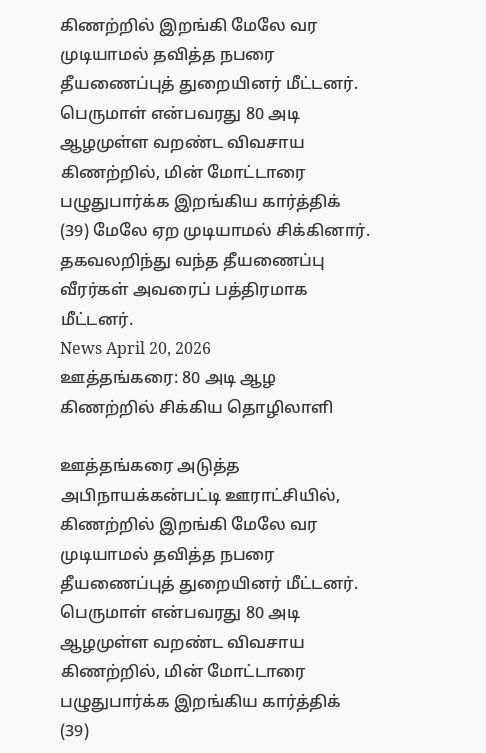கிணற்றில் இறங்கி மேலே வர முடியாமல் தவித்த நபரை தீயணைப்புத் துறையினர் மீட்டனர். பெருமாள் என்பவரது 80 அடி ஆழமுள்ள வறண்ட விவசாய கிணற்றில், மின் மோட்டாரை பழுதுபார்க்க இறங்கிய கார்த்திக் (39) மேலே ஏற முடியாமல் சிக்கினார். தகவலறிந்து வந்த தீயணைப்பு வீரர்கள் அவரைப் பத்திரமாக மீட்டனர்.
News April 20, 2026
ஊத்தங்கரை: 80 அடி ஆழ கிணற்றில் சிக்கிய தொழிலாளி

ஊத்தங்கரை அடுத்த அபிநாயக்கன்பட்டி ஊராட்சியில், கிணற்றில் இறங்கி மேலே வர முடியாமல் தவித்த நபரை தீயணைப்புத் துறையினர் மீட்டனர். பெருமாள் என்பவரது 80 அடி ஆழமுள்ள வறண்ட விவசாய கிணற்றில், மின் மோட்டாரை பழுதுபார்க்க இறங்கிய கார்த்திக் (39)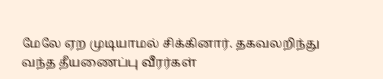மேலே ஏற முடியாமல் சிக்கினார். தகவலறிந்து வந்த தீயணைப்பு வீரர்கள்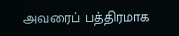அவரைப் பத்திரமாக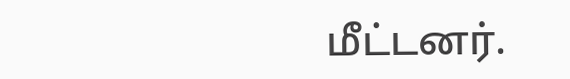மீட்டனர்.